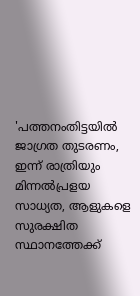'പത്തനംതിട്ടയിൽ ജാഗ്രത തുടരണം, ഇന്ന് രാത്രിയും മിന്നൽപ്രളയ സാധ്യത, ആളുകളെ സുരക്ഷിത സ്ഥാനത്തേക്ക്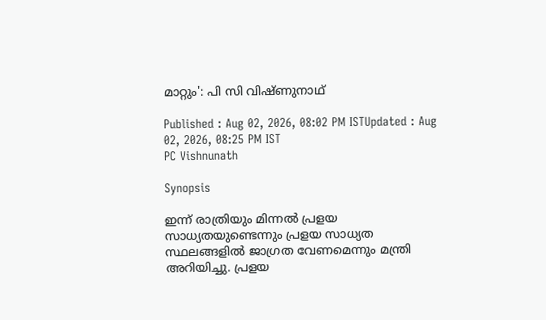മാറ്റും': പി സി വിഷ്ണുനാഥ്

Published : Aug 02, 2026, 08:02 PM ISTUpdated : Aug 02, 2026, 08:25 PM IST
PC Vishnunath

Synopsis

ഇന്ന് രാത്രിയും മിന്നൽ പ്രളയ സാധ്യതയുണ്ടെന്നും പ്രളയ സാധ്യത സ്ഥലങ്ങളിൽ ജാഗ്രത വേണമെന്നും മന്ത്രി അറിയിച്ചു. പ്രളയ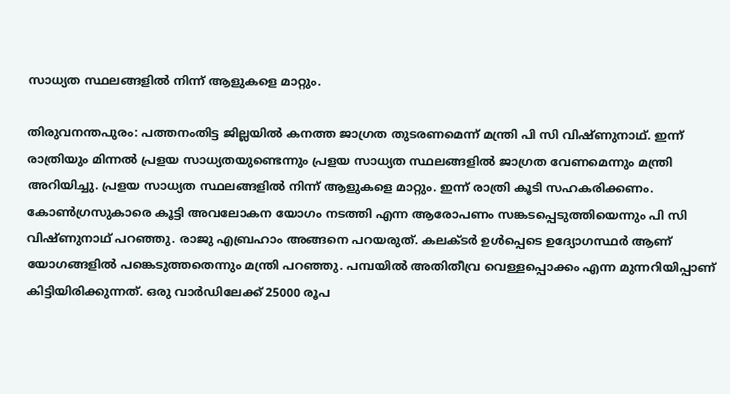സാധ്യത സ്ഥലങ്ങളിൽ നിന്ന് ആളുകളെ മാറ്റും.

തിരുവനന്തപുരം: പത്തനംതിട്ട ജില്ലയിൽ കനത്ത ജാഗ്രത തുടരണമെന്ന് മന്ത്രി പി സി വിഷ്ണുനാഥ്. ഇന്ന് രാത്രിയും മിന്നൽ പ്രളയ സാധ്യതയുണ്ടെന്നും പ്രളയ സാധ്യത സ്ഥലങ്ങളിൽ ജാഗ്രത വേണമെന്നും മന്ത്രി അറിയിച്ചു. പ്രളയ സാധ്യത സ്ഥലങ്ങളിൽ നിന്ന് ആളുകളെ മാറ്റും. ഇന്ന് രാത്രി കൂടി സഹകരിക്കണം. കോൺഗ്രസുകാരെ കൂട്ടി അവലോകന യോഗം നടത്തി എന്ന ആരോപണം സങ്കടപ്പെടുത്തിയെന്നും പി സി വിഷ്ണുനാഥ് പറഞ്ഞു. രാജു എബ്രഹാം അങ്ങനെ പറയരുത്. കലക്ടർ ഉൾപ്പെടെ ഉദ്യോഗസ്ഥർ ആണ് യോഗങ്ങളിൽ പങ്കെടുത്തതെന്നും മന്ത്രി പറഞ്ഞു. പമ്പയിൽ അതിതീവ്ര വെള്ളപ്പൊക്കം എന്ന മുന്നറിയിപ്പാണ് കിട്ടിയിരിക്കുന്നത്. ഒരു വാർഡിലേക്ക് 25000 രൂപ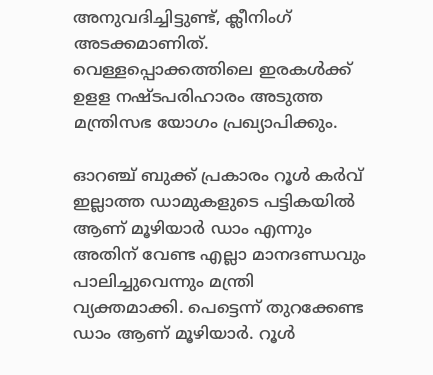അനുവദിച്ചിട്ടുണ്ട്, ക്ലീനിംഗ് അടക്കമാണിത്. വെള്ളപ്പൊക്കത്തിലെ ഇരകൾക്ക് ഉളള നഷ്ടപരിഹാരം അടുത്ത മന്ത്രിസഭ യോഗം പ്രഖ്യാപിക്കും.

ഓറഞ്ച് ബുക്ക് പ്രകാരം റൂൾ കര്‍വ് ഇല്ലാത്ത ഡാമുകളുടെ പട്ടികയിൽ ആണ് മൂഴിയാർ ഡാം എന്നും അതിന് വേണ്ട എല്ലാ മാനദണ്ഡവും പാലിച്ചുവെന്നും മന്ത്രി വ്യക്തമാക്കി. പെട്ടെന്ന് തുറക്കേണ്ട ഡാം ആണ് മൂഴിയാർ. റൂൾ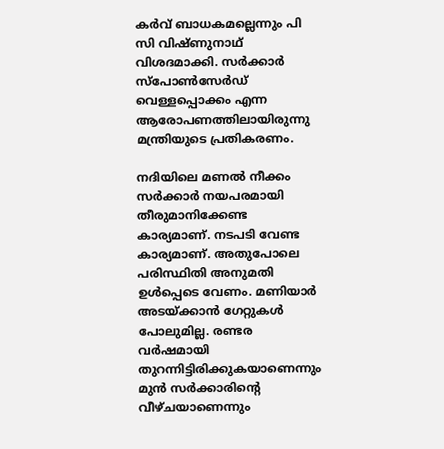കര്‍വ് ബാധകമല്ലെന്നും പി സി വിഷ്ണുനാഥ് വിശദമാക്കി. സർക്കാർ സ്പോൺസേർഡ് വെള്ളപ്പൊക്കം എന്ന ആരോപണത്തിലായിരുന്നു മന്ത്രിയുടെ പ്രതികരണം.

നദിയിലെ മണൽ നീക്കം  സർക്കാർ നയപരമായി തീരുമാനിക്കേണ്ട കാര്യമാണ്. നടപടി വേണ്ട കാര്യമാണ്. അതുപോലെ പരിസ്ഥിതി അനുമതി ഉൾപ്പെടെ വേണം. മണിയാർ അടയ്ക്കാൻ ഗേറ്റുകൾ പോലുമില്ല. രണ്ടര വർഷമായി തുറന്നിട്ടിരിക്കുകയാണെന്നും മുൻ സർക്കാരിന്റെ വീഴ്ചയാണെന്നും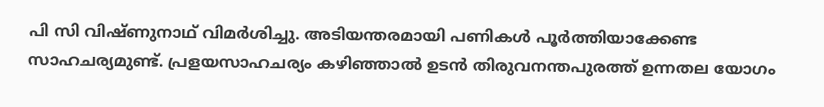പി സി വിഷ്ണുനാഥ് വിമര്‍ശിച്ചു. അടിയന്തരമായി പണികൾ പൂർത്തിയാക്കേണ്ട സാഹചര്യമുണ്ട്. പ്രളയസാഹചര്യം കഴിഞ്ഞാൽ ഉടൻ തിരുവനന്തപുരത്ത് ഉന്നതല യോഗം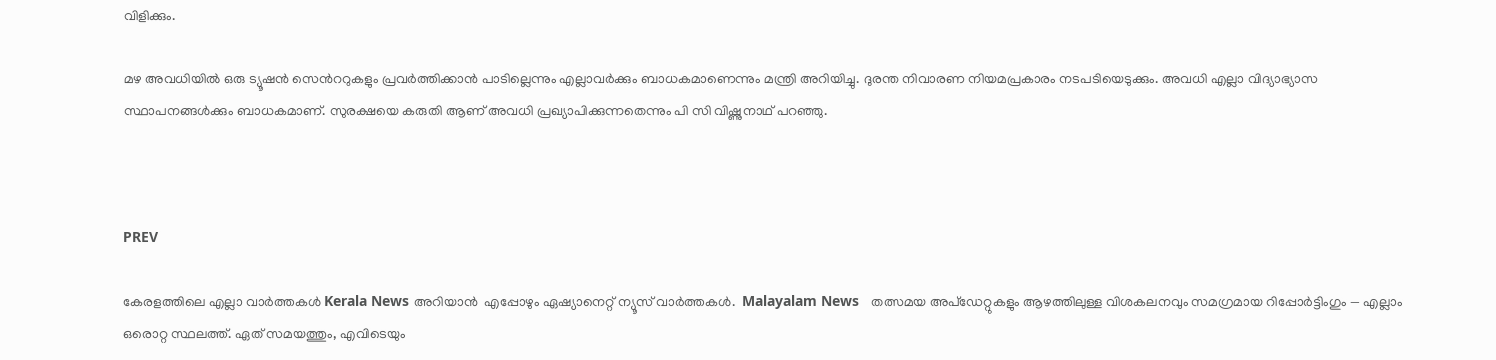വിളിക്കും.

മഴ അവധിയിൽ ഒരു ട്യൂഷൻ സെൻററുകളും പ്രവർത്തിക്കാൻ പാടില്ലെന്നും എല്ലാവർക്കും ബാധകമാണെന്നും മന്ത്രി അറിയിച്ചു. ദുരന്ത നിവാരണ നിയമപ്രകാരം നടപടിയെടുക്കും. അവധി എല്ലാ വിദ്യാഭ്യാസ സ്ഥാപനങ്ങൾക്കും ബാധകമാണ്. സുരക്ഷയെ കരുതി ആണ് അവധി പ്രഖ്യാപിക്കുന്നതെന്നും പി സി വിഷ്ണുനാഥ് പറഞ്ഞു.



PREV

കേരളത്തിലെ എല്ലാ വാർത്തകൾ Kerala News അറിയാൻ  എപ്പോഴും ഏഷ്യാനെറ്റ് ന്യൂസ് വാർത്തകൾ.  Malayalam News   തത്സമയ അപ്‌ഡേറ്റുകളും ആഴത്തിലുള്ള വിശകലനവും സമഗ്രമായ റിപ്പോർട്ടിംഗും — എല്ലാം ഒരൊറ്റ സ്ഥലത്ത്. ഏത് സമയത്തും, എവിടെയും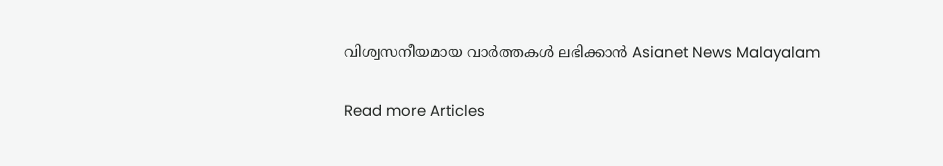വിശ്വസനീയമായ വാർത്തകൾ ലഭിക്കാൻ Asianet News Malayalam

Read more Articles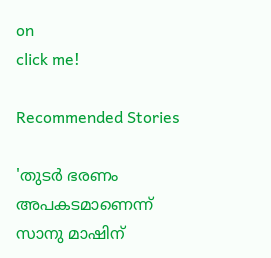on
click me!

Recommended Stories

'തുടർ ഭരണം അപകടമാണെന്ന് സാനു മാഷിന്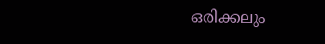ഒരിക്കലും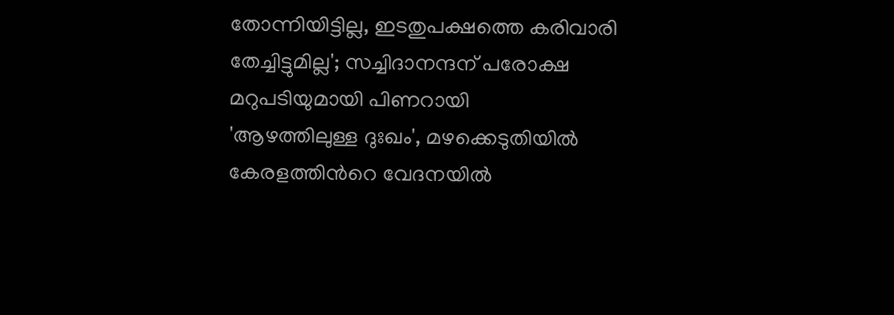തോന്നിയിട്ടില്ല, ഇടതുപക്ഷത്തെ കരിവാരി തേച്ചിട്ടുമില്ല'; സച്ചിദാനന്ദന് പരോക്ഷ മറുപടിയുമായി പിണറായി
'ആഴത്തിലുള്ള ദുഃഖം', മഴക്കെടുതിയിൽ കേരളത്തിന്‍റെ വേദനയിൽ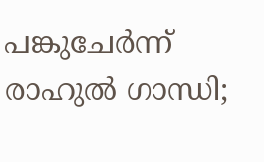പങ്കുചേർന്ന് രാഹുൽ ഗാന്ധി;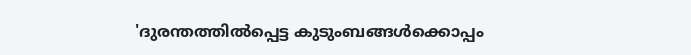'ദുരന്തത്തിൽപ്പെട്ട കുടുംബങ്ങൾക്കൊപ്പം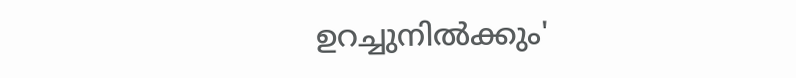ഉറച്ചുനിൽക്കും'